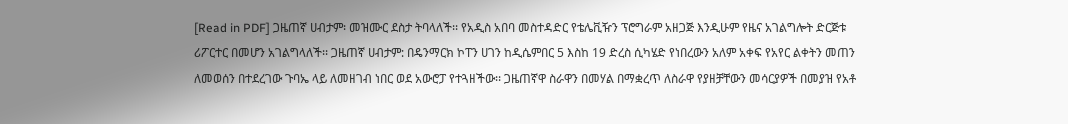[Read in PDF] ጋዜጠኛ ሀብታም፡ መዝሙር ደስታ ትባላለች፡፡ የአዲስ አበባ መስተዳድር የቴሌቪዥን ፕሮግራም አዘጋጅ እንዲሁም የዜና አገልግሎት ድርጅቱ ሪፖርተር በመሆን አገልግላለች፡፡ ጋዜጠኛ ሀብታም: በዴንማርክ ኮፐን ሀገን ከዲሴምበር 5 እስከ 19 ድረስ ሲካሄድ የነበረውን አለም አቀፍ የአየር ልቀትን መጠን ለመወሰን በተደረገው ጉባኤ ላይ ለመዘገብ ነበር ወደ አውሮፓ የተጓዘችው፡፡ ጋዜጠኛዋ ስራዋን በመሃል በማቋረጥ ለስራዋ የያዘቻቸውን መሳርያዎች በመያዝ የአቶ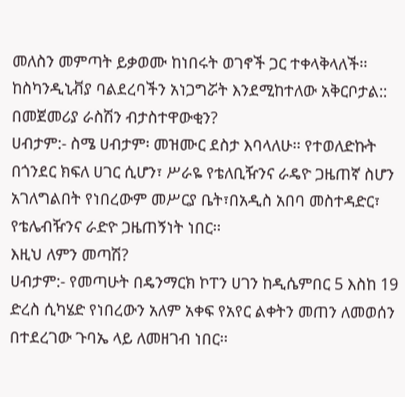መለስን መምጣት ይቃወሙ ከነበሩት ወገኖች ጋር ተቀላቅላለች፡፡ ከስካንዲኒቭያ ባልደረባችን አነጋግሯት እንደሚከተለው አቅርቦታል::
በመጀመሪያ ራስሽን ብታስተዋውቂን?
ሀብታም:- ስሜ ሀብታም፡ መዝሙር ደስታ እባላለሁ፡፡ የተወለድኩት በጎንደር ክፍለ ሀገር ሲሆን፣ ሥራዬ የቴለቢዥንና ራዴዮ ጋዜጠኛ ስሆን አገለግልበት የነበረውም መሥርያ ቤት፣በአዲስ አበባ መስተዳድር፣ የቴሌብዥንና ራድዮ ጋዜጠኝነት ነበር፡፡
እዚህ ለምን መጣሽ?
ሀብታም:- የመጣሁት በዴንማርክ ኮፐን ሀገን ከዲሴምበር 5 እስከ 19 ድረስ ሲካሄድ የነበረውን አለም አቀፍ የአየር ልቀትን መጠን ለመወሰን በተደረገው ጉባኤ ላይ ለመዘገብ ነበር፡፡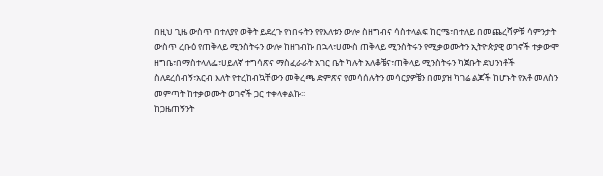በዚህ ጊዜ ውስጥ በተለያየ ወቅት ይደረጉ የነበሩትን የየእለቱን ውሎ ስዘግብና ሳስተላልፍ ከርሜ፣በተለይ በመጨረሻዎቹ ሳምንታት ውስጥ ረቡዕ የጠቅላይ ሚንስትሩን ውሎ ከዘገብኩ በኋላ፣ሀሙስ ጠቅላይ ሚንስትሩን የሚቃወሙትን ኢትዮጵያዊ ወገኖች ተቃውሞ ዘግቤ፣በማስተላለፌ፣ሀይለኛ ተግሳጽና ማስፈራራት አገር ቤት ካሉት አለቆቼና፣ጠቅላይ ሚንስትሩን ካጀቡት ደህንነቶች ስለደረሰብኝ፣አርብ እለት የተረከብኳቸውን መቅረጫ ድምጽና የመሳሰሉትን መሳርያዎቼን በመያዝ ካገሬ ልጆች ከሆኑት የአቶ መለስን መምጣት ከተቃወሙት ወገኖች ጋር ተቀላቀልኩ፡፡
ከጋዜጠኝንት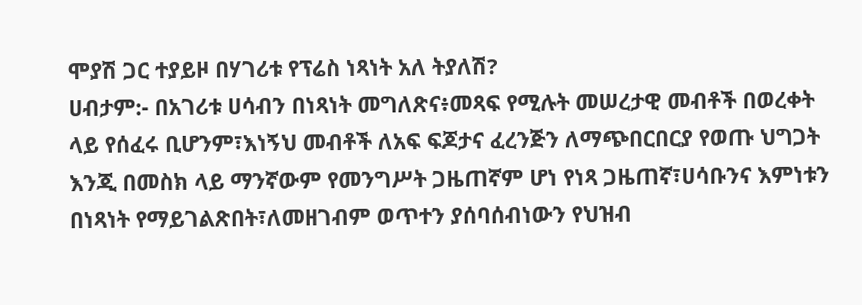ሞያሽ ጋር ተያይዞ በሃገሪቱ የፕሬስ ነጻነት አለ ትያለሽ?
ሀብታም:- በአገሪቱ ሀሳብን በነጻነት መግለጽና፥መጻፍ የሚሉት መሠረታዊ መብቶች በወረቀት ላይ የሰፈሩ ቢሆንም፣እነኝህ መብቶች ለአፍ ፍጆታና ፈረንጅን ለማጭበርበርያ የወጡ ህግጋት እንጂ በመስክ ላይ ማንኛውም የመንግሥት ጋዜጠኛም ሆነ የነጻ ጋዜጠኛ፣ሀሳቡንና እምነቱን በነጻነት የማይገልጽበት፣ለመዘገብም ወጥተን ያሰባሰብነውን የህዝብ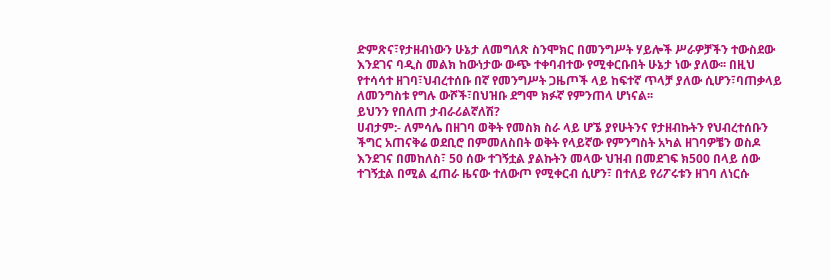ድምጽና፣የታዘብነውን ሁኔታ ለመግለጽ ስንሞክር በመንግሥት ሃይሎች ሥራዎቻችን ተውስደው እንደገና ባዲስ መልክ ከውነታው ውጭ ተቀባብተው የሚቀርቡበት ሁኔታ ነው ያለው፡፡ በዚህ የተሳሳተ ዘገባ፣ህብረተሰቡ በኛ የመንግሥት ጋዜጦች ላይ ከፍተኛ ጥላቻ ያለው ሲሆን፣ባጠቃላይ ለመንግስቱ የግሉ ውሾች፣በህዝቡ ደግሞ ክፉኛ የምንጠላ ሆነናል፡፡
ይህንን የበለጠ ታብራሪልኛለሽ?
ሀብታም:- ለምሳሌ በዘገባ ወቅት የመስክ ስራ ላይ ሆኜ ያየሁትንና የታዘብኩትን የህብረተሰቡን ችግር አጠናቅሬ ወደቢሮ በምመለስበት ወቅት የላይኛው የምንግስት አካል ዘገባዎቼን ወስዶ እንደገና በመከለስ፣ 50 ሰው ተገኝቷል ያልኩትን መላው ህዝብ በመደገፍ ክ500 በላይ ሰው ተገኝቷል በሚል ፈጠራ ዜናው ተለውጦ የሚቀርብ ሲሆን፣ በተለይ የሪፖሩቱን ዘገባ ለነርሱ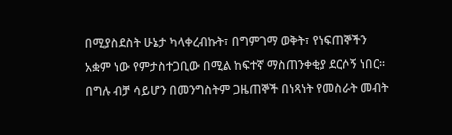በሚያስደስት ሁኔታ ካላቀረብኩት፣ በግምገማ ወቅት፣ የነፍጠኞችን አቋም ነው የምታስተጋቢው በሚል ከፍተኛ ማስጠንቀቂያ ደርሶኝ ነበር፡፡
በግሉ ብቻ ሳይሆን በመንግስትም ጋዜጠኞች በነጻነት የመስራት መብት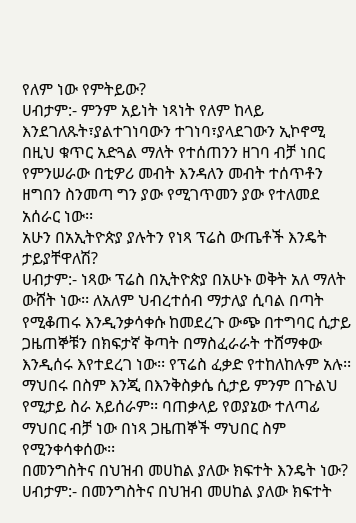የለም ነው የምትይው?
ሀብታም:- ምንም አይነት ነጻነት የለም ከላይ እንደገለጹት፣ያልተገነባውን ተገነባ፣ያላደገውን ኢኮኖሚ በዚህ ቁጥር አድጓል ማለት የተሰጠንን ዘገባ ብቻ ነበር የምንሠራው በቲዎሪ መብት እንዳለን መብት ተሰጥቶን ዘግበን ስንመጣ ግን ያው የሚገጥመን ያው የተለመደ አሰራር ነው፡፡
አሁን በአኢትዮጵያ ያሉትን የነጻ ፕሬስ ውጤቶች እንዴት ታይያቸዋለሽ?
ሀብታም:- ነጻው ፕሬስ በኢትዮጵያ በአሁኑ ወቅት አለ ማለት ውሸት ነው፡፡ ለአለም ህብረተሰብ ማታለያ ሲባል በጣት የሚቆጠሩ እንዲንቃሳቀሱ ከመደረጉ ውጭ በተግባር ሲታይ ጋዜጠኞቹን በክፍታኛ ቅጣት በማስፈራራት ተሸማቀው እንዲሰሩ እየተደረገ ነው፡፡ የፕሬስ ፈቃድ የተከለከሉም አሉ፡፡ ማህበሩ በስም እንጂ በእንቅስቃሴ ሲታይ ምንም በጉልህ የሚታይ ስራ አይሰራም፡፡ ባጠቃላይ የወያኔው ተለጣፊ ማህበር ብቻ ነው በነጻ ጋዜጠኞች ማህበር ስም የሚንቀሳቀሰው፡፡
በመንግስትና በህዝብ መሀከል ያለው ክፍተት እንዴት ነው?
ሀብታም:- በመንግስትና በህዝብ መሀከል ያለው ክፍተት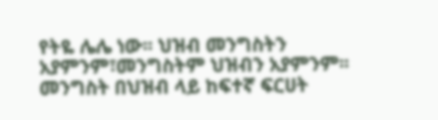የትዬ ሌሌ ነው፡፡ ህዝብ መንግስትን አያምንም፣መንግስትም ህዝብን አያምንም፡፡ መንግስት በህዝብ ላይ ከፍተኛ ፍርሀት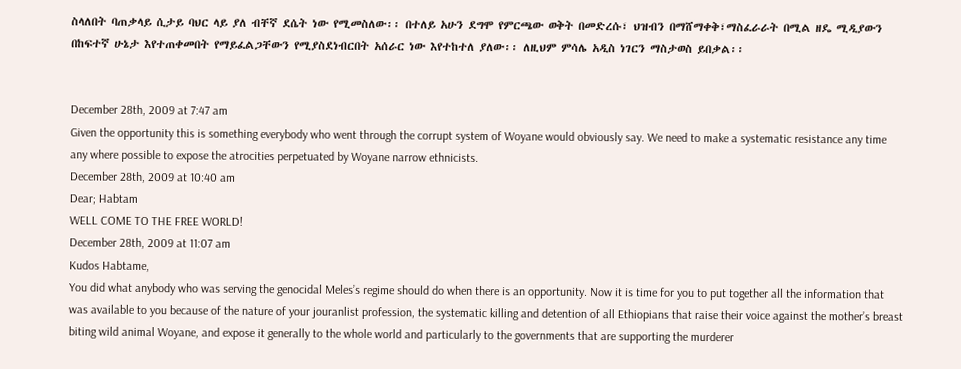ስላለበት ባጠቃላይ ሲታይ ባህር ላይ ያለ ብቸኛ ደሴት ነው የሚመስለው፡፡ በተለይ አሁን ደግሞ የምርጫው ወቅት በመድረሱ፣ ህዝብን በማሸማቀቅ፣ማስፈራራት በሚል ዘዴ ሚዲያውን በከፍተኛ ሁኔታ እየተጠቀመበት የማይፈልጋቸውን የሚያስደነብርበት አሰራር ነው እየተከተለ ያለው፡፡ ለዚህም ምሳሌ አዲስ ነገርን ማስታወስ ይበቃል፡፡


December 28th, 2009 at 7:47 am
Given the opportunity this is something everybody who went through the corrupt system of Woyane would obviously say. We need to make a systematic resistance any time any where possible to expose the atrocities perpetuated by Woyane narrow ethnicists.
December 28th, 2009 at 10:40 am
Dear; Habtam
WELL COME TO THE FREE WORLD!
December 28th, 2009 at 11:07 am
Kudos Habtame,
You did what anybody who was serving the genocidal Meles’s regime should do when there is an opportunity. Now it is time for you to put together all the information that was available to you because of the nature of your jouranlist profession, the systematic killing and detention of all Ethiopians that raise their voice against the mother’s breast biting wild animal Woyane, and expose it generally to the whole world and particularly to the governments that are supporting the murderer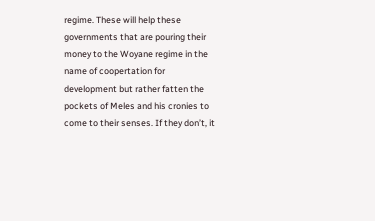regime. These will help these governments that are pouring their money to the Woyane regime in the name of coopertation for development but rather fatten the pockets of Meles and his cronies to come to their senses. If they don’t, it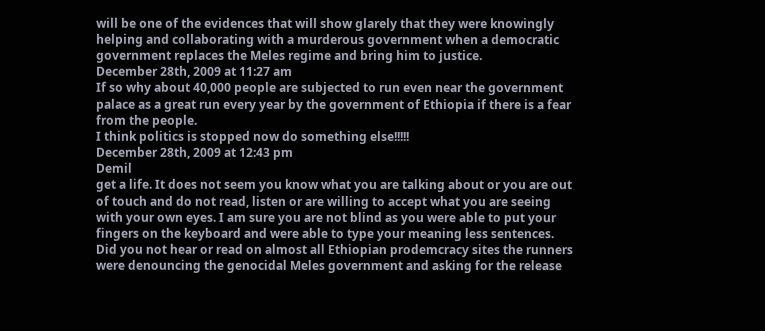will be one of the evidences that will show glarely that they were knowingly helping and collaborating with a murderous government when a democratic government replaces the Meles regime and bring him to justice.
December 28th, 2009 at 11:27 am
If so why about 40,000 people are subjected to run even near the government palace as a great run every year by the government of Ethiopia if there is a fear from the people.
I think politics is stopped now do something else!!!!!
December 28th, 2009 at 12:43 pm
Demil
get a life. It does not seem you know what you are talking about or you are out of touch and do not read, listen or are willing to accept what you are seeing with your own eyes. I am sure you are not blind as you were able to put your fingers on the keyboard and were able to type your meaning less sentences.
Did you not hear or read on almost all Ethiopian prodemcracy sites the runners were denouncing the genocidal Meles government and asking for the release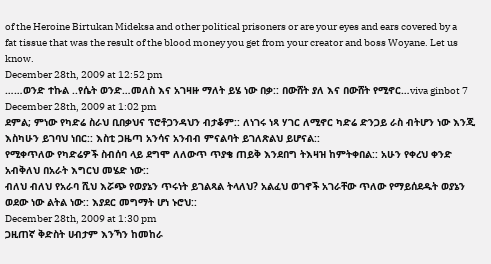of the Heroine Birtukan Mideksa and other political prisoners or are your eyes and ears covered by a fat tissue that was the result of the blood money you get from your creator and boss Woyane. Let us know.
December 28th, 2009 at 12:52 pm
……ወንድ ተኩል ..የሴት ወንድ…መለስ እና አገዛዙ ማለት ይሄ ነው በቃ:: በውሸት ያለ እና በውሸት የሚኖር…viva ginbot 7
December 28th, 2009 at 1:02 pm
ደምል; ምነው የካድሬ ስራህ ቢበቃህና ፕሮቶጋንዳህን ብታቆም:: ለነገሩ ነጻ ሃገር ለሚኖር ካድሬ ድንጋይ ራስ ብትሆን ነው እንጂ እስካሁን ይገባህ ነበር:: እስቲ ጋዜጣ አንሳና አንብብ ምናልባት ይገለጽልህ ይሆናል::
የሚቀጥለው የካድሬዎች ስብሰባ ላይ ደግሞ ለለውጥ ጥያቄ ጠይቅ እንደበግ ትእዛዝ ከምትቀበል:: አሁን የቀረህ ቀንድ አብቅለህ በአራት እግርህ መሄድ ነው::
ብለህ ብለህ የአራባ ሺህ እሯጭ የወያኔን ጥሩነት ይገልጻል ትላለህ? አልፈህ ወገኖች አገራቸው ጥለው የማይሰደዱት ወያኔን ወደው ነው ልትል ነው:: እያደር መግማት ሆነ ኑሮህ::
December 28th, 2009 at 1:30 pm
ጋዚጠኛ ቅድስት ሀብታም እንኻን ከመከራ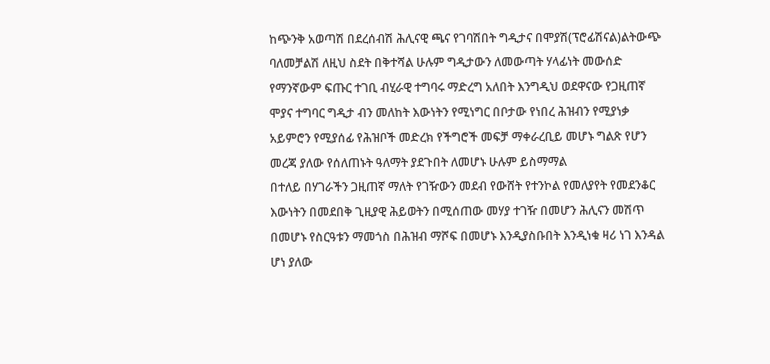ከጭንቅ አወጣሽ በደረሰብሽ ሕሊናዊ ጫና የገባሽበት ግዲታና በሞያሽ(ፕሮፊሽናል)ልትውጭ ባለመቻልሽ ለዚህ ስደት በቅተሻል ሁሉም ግዲታውን ለመውጣት ሃላፊነት መውሰድ የማንኛውም ፍጡር ተገቢ ብሂራዊ ተግባሩ ማድረግ አለበት እንግዲህ ወደዋናው የጋዚጠኛ ሞያና ተግባር ግዲታ ብን መለከት እውነትን የሚነግር በቦታው የነበረ ሕዝብን የሚያነቃ አይምሮን የሚያሰፊ የሕዝቦች መድረክ የችግሮች መፍቻ ማቀራረቢይ መሆኑ ግልጽ የሆን መረጃ ያለው የሰለጠኑት ዓለማት ያደጉበት ለመሆኑ ሁሉም ይስማማል
በተለይ በሃገራችን ጋዚጠኛ ማለት የገዥውን መደብ የውሸት የተንኮል የመለያየት የመደንቆር እውነትን በመደበቅ ጊዚያዊ ሕይወትን በሚሰጠው መሃያ ተገዥ በመሆን ሕሊናን መሽጥ በመሆኑ የስርዓቱን ማመጎስ በሕዝብ ማሾፍ በመሆኑ እንዲያስቡበት እንዲነቁ ዛሪ ነገ እንዳል ሆነ ያለው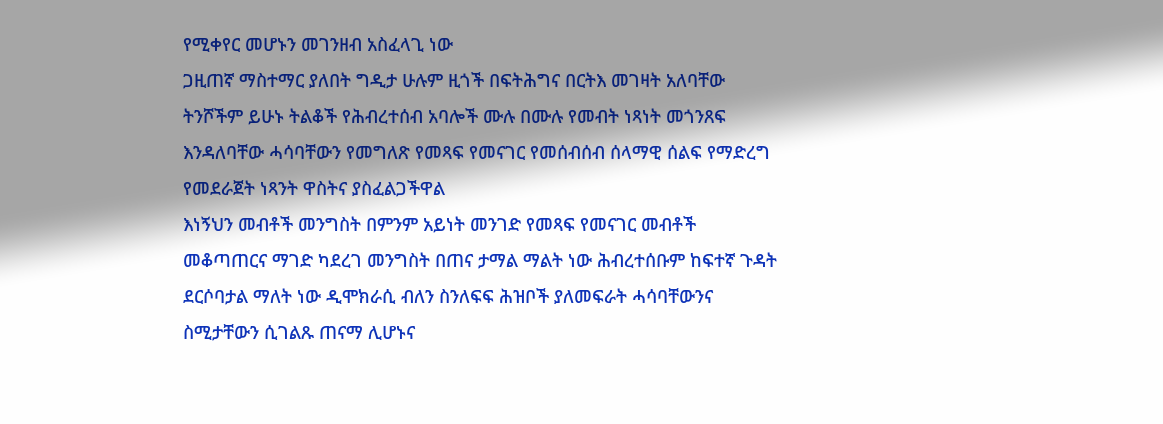የሚቀየር መሆኑን መገንዘብ አስፈላጊ ነው
ጋዚጠኛ ማስተማር ያለበት ግዲታ ሁሉም ዚጎች በፍትሕግና በርትእ መገዛት አለባቸው ትንሾችም ይሁኑ ትልቆች የሕብረተሰብ አባሎች ሙሉ በሙሉ የመብት ነጻነት መጎንጸፍ እንዳለባቸው ሓሳባቸውን የመግለጽ የመጻፍ የመናገር የመሰብሰብ ሰላማዊ ሰልፍ የማድረግ የመደራጀት ነጻንት ዋስትና ያስፈልጋችዋል
እነኝህን መብቶች መንግስት በምንም አይነት መንገድ የመጻፍ የመናገር መብቶች መቆጣጠርና ማገድ ካደረገ መንግስት በጠና ታማል ማልት ነው ሕብረተሰቡም ከፍተኛ ጉዳት ደርሶባታል ማለት ነው ዲሞክራሲ ብለን ስንለፍፍ ሕዝቦች ያለመፍራት ሓሳባቸውንና ስሚታቸውን ሲገልጹ ጠናማ ሊሆኑና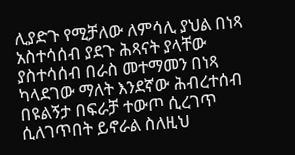ሊያድጉ የሚቻለው ለምሳሊ ያህል በነጻ አስተሳሰብ ያደጉ ሕጻናት ያላቸው ያስተሳሰብ በራስ መተማመን በነጻ ካላደገው ማለት እንደኛው ሕብረተሰብ በዩልኝታ በፍራቻ ተውጦ ሲረገጥ ሲለገጥበት ይኖራል ስለዚህ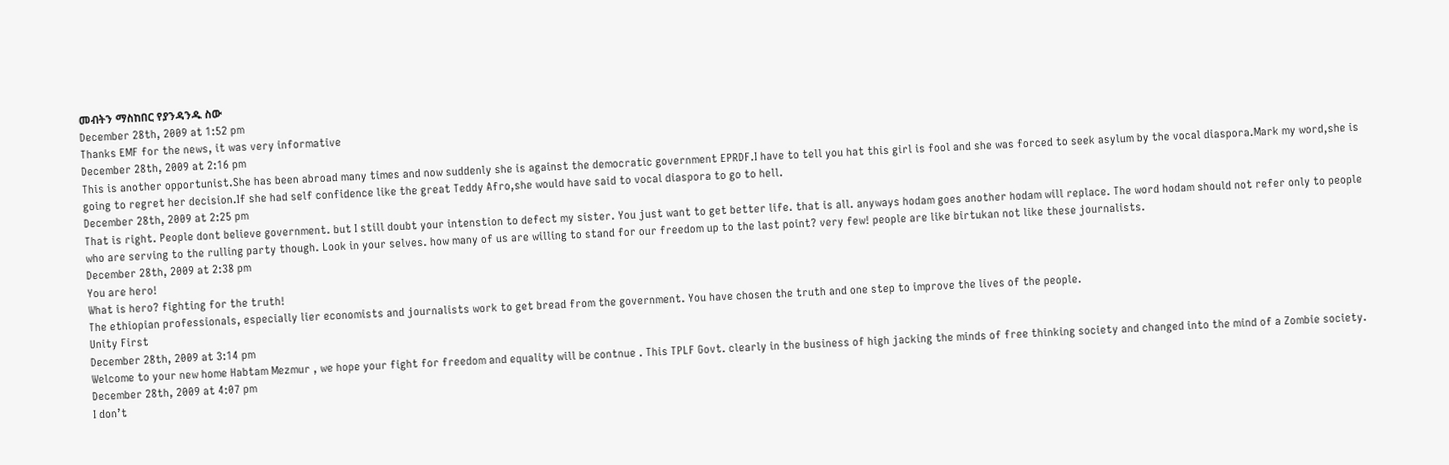መብትን ማስከበር የያንዳንዱ ስው
December 28th, 2009 at 1:52 pm
Thanks EMF for the news, it was very informative
December 28th, 2009 at 2:16 pm
This is another opportunist.She has been abroad many times and now suddenly she is against the democratic government EPRDF.I have to tell you hat this girl is fool and she was forced to seek asylum by the vocal diaspora.Mark my word,she is going to regret her decision.If she had self confidence like the great Teddy Afro,she would have said to vocal diaspora to go to hell.
December 28th, 2009 at 2:25 pm
That is right. People dont believe government. but I still doubt your intenstion to defect my sister. You just want to get better life. that is all. anyways hodam goes another hodam will replace. The word hodam should not refer only to people who are serving to the rulling party though. Look in your selves. how many of us are willing to stand for our freedom up to the last point? very few! people are like birtukan not like these journalists.
December 28th, 2009 at 2:38 pm
You are hero!
What is hero? fighting for the truth!
The ethiopian professionals, especially lier economists and journalists work to get bread from the government. You have chosen the truth and one step to improve the lives of the people.
Unity First
December 28th, 2009 at 3:14 pm
Welcome to your new home Habtam Mezmur , we hope your fight for freedom and equality will be contnue . This TPLF Govt. clearly in the business of high jacking the minds of free thinking society and changed into the mind of a Zombie society.
December 28th, 2009 at 4:07 pm
I don’t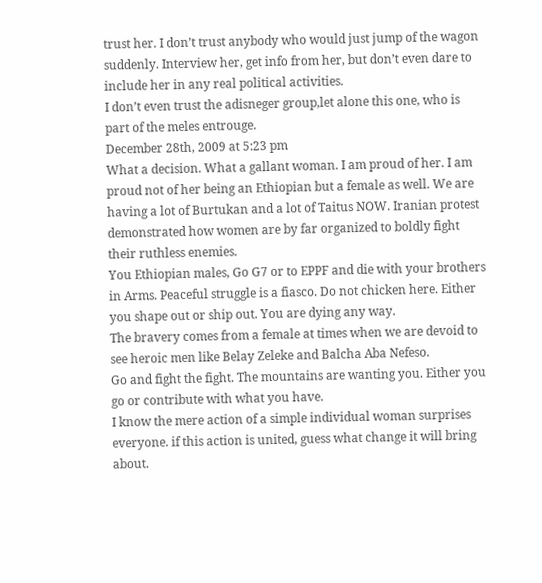trust her. I don’t trust anybody who would just jump of the wagon suddenly. Interview her, get info from her, but don’t even dare to include her in any real political activities.
I don’t even trust the adisneger group,let alone this one, who is part of the meles entrouge.
December 28th, 2009 at 5:23 pm
What a decision. What a gallant woman. I am proud of her. I am proud not of her being an Ethiopian but a female as well. We are having a lot of Burtukan and a lot of Taitus NOW. Iranian protest demonstrated how women are by far organized to boldly fight their ruthless enemies.
You Ethiopian males, Go G7 or to EPPF and die with your brothers in Arms. Peaceful struggle is a fiasco. Do not chicken here. Either you shape out or ship out. You are dying any way.
The bravery comes from a female at times when we are devoid to see heroic men like Belay Zeleke and Balcha Aba Nefeso.
Go and fight the fight. The mountains are wanting you. Either you go or contribute with what you have.
I know the mere action of a simple individual woman surprises everyone. if this action is united, guess what change it will bring about.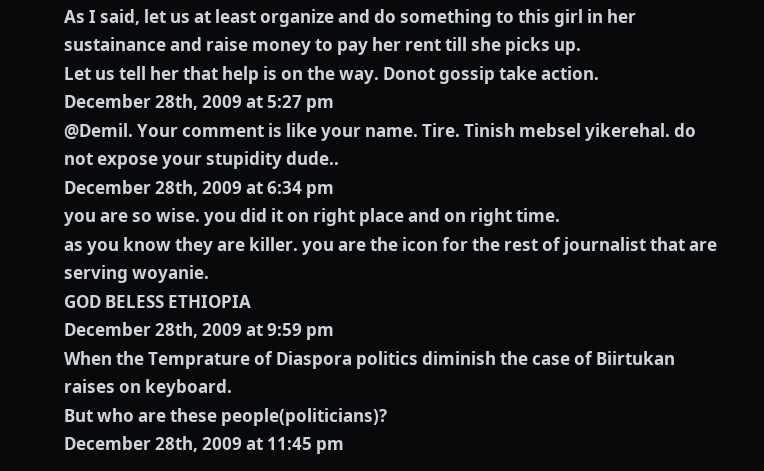As I said, let us at least organize and do something to this girl in her sustainance and raise money to pay her rent till she picks up.
Let us tell her that help is on the way. Donot gossip take action.
December 28th, 2009 at 5:27 pm
@Demil. Your comment is like your name. Tire. Tinish mebsel yikerehal. do not expose your stupidity dude..
December 28th, 2009 at 6:34 pm
you are so wise. you did it on right place and on right time.
as you know they are killer. you are the icon for the rest of journalist that are serving woyanie.
GOD BELESS ETHIOPIA
December 28th, 2009 at 9:59 pm
When the Temprature of Diaspora politics diminish the case of Biirtukan raises on keyboard.
But who are these people(politicians)?
December 28th, 2009 at 11:45 pm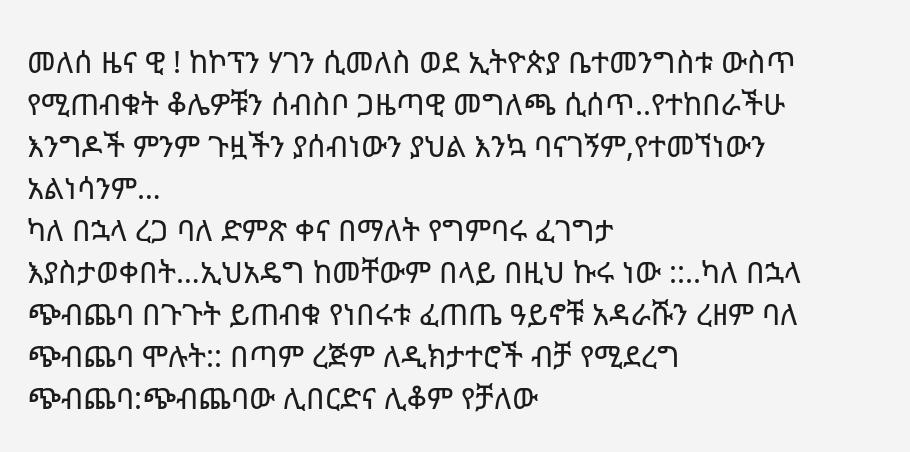መለሰ ዜና ዊ ! ከኮፕን ሃገን ሲመለስ ወደ ኢትዮጵያ ቤተመንግስቱ ውስጥ የሚጠብቁት ቆሌዎቹን ሰብስቦ ጋዜጣዊ መግለጫ ሲሰጥ..የተከበራችሁ እንግዶች ምንም ጉዟችን ያሰብነውን ያህል እንኳ ባናገኝም,የተመኘነውን አልነሳንም…
ካለ በኋላ ረጋ ባለ ድምጽ ቀና በማለት የግምባሩ ፈገግታ እያስታወቀበት…ኢህአዴግ ከመቸውም በላይ በዚህ ኩሩ ነው ::..ካለ በኋላ ጭብጨባ በጉጉት ይጠብቁ የነበሩቱ ፈጠጤ ዓይኖቹ አዳራሹን ረዘም ባለ ጭብጨባ ሞሉት:: በጣም ረጅም ለዲክታተሮች ብቻ የሚደረግ ጭብጨባ:ጭብጨባው ሊበርድና ሊቆም የቻለው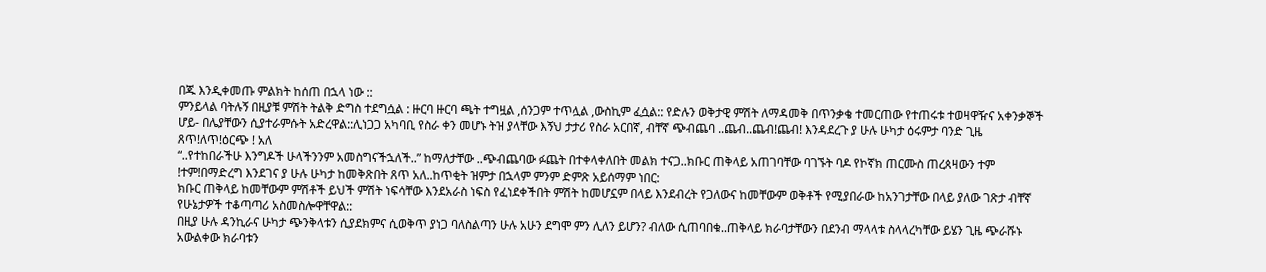በጁ እንዲቀመጡ ምልክት ከሰጠ በኋላ ነው ::
ምንይላል ባትሉኝ በዚያቹ ምሽት ትልቅ ድግስ ተደግሷል : ዙርባ ዙርባ ጫት ተግዟል ,ሰንጋም ተጥሏል ,ውስኪም ፈሷል:: የድሉን ወቅታዊ ምሽት ለማዳመቅ በጥንቃቄ ተመርጠው የተጠሩቱ ተወዛዋዥና አቀንቃኞች ሆይ- በሌያቸውን ሲያተራምሱት አድረዋል::ሊነጋጋ አካባቢ የስራ ቀን መሆኑ ትዝ ያላቸው እኝህ ታታሪ የስራ አርበኛ, ብቸኛ ጭብጨባ ..ጨብ..ጨብ!ጨብ! እንዳደረጉ ያ ሁሉ ሁካታ ዕሩምታ ባንድ ጊዜ ጸጥ!ለጥ!ዕርጭ ! አለ
“..የተከበራችሁ እንግዶች ሁላችንንም አመስግናችኋለች..” ከማለታቸው ..ጭብጨባው ፉጨት በተቀላቀለበት መልክ ተናጋ..ክቡር ጠቅላይ አጠገባቸው ባገኙት ባዶ የኮኛክ ጠርሙስ ጠረጰዛውን ተም !ተም!በማድረግ እንደገና ያ ሁሉ ሁካታ ከመቅጽበት ጸጥ አለ..ከጥቂት ዝምታ በኋላም ምንም ድምጽ አይሰማም ነበር:
ክቡር ጠቅላይ ከመቸውም ምሽቶች ይህች ምሽት ነፍሳቸው እንደአራስ ነፍስ የፈነደቀችበት ምሽት ከመሆኗም በላይ እንደብረት የጋለውና ከመቸውም ወቅቶች የሚያበራው ከአንገታቸው በላይ ያለው ገጽታ ብቸኛ የሁኔታዎች ተቆጣጣሪ አስመስሎዋቸዋል::
በዚያ ሁሉ ዳንኪራና ሁካታ ጭንቅላቱን ሲያደክምና ሲወቅጥ ያነጋ ባለስልጣን ሁሉ አሁን ደግሞ ምን ሊለን ይሆን? ብለው ሲጠባበቁ..ጠቅላይ ክራባታቸውን በደንብ ማላላቱ ስላላረካቸው ይሄን ጊዜ ጭራሹኑ አውልቀው ክራባቱን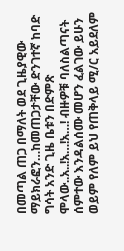በመጣል ጠጋ በማለት ወደ ጊዜያዊው ማይክራፎን…ከመጠጋታቸው ድንገተኛ ከባድ ግሳት አንድ ጊዜ ቤቱን በድምጽ
ሞላው..አ..!አ…!አ…! ብዙዎቹ ባለስልጣናት ሰምተው እንዳልሰሙ መሆን ፈልገው ይሁን ወይም የለም ይህ የጠቅላይ ሚ/ር አይደለም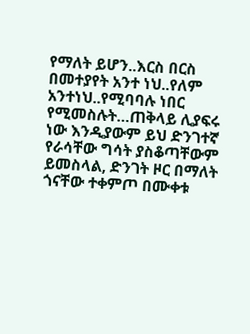የማለት ይሆን..እርስ በርስ በመተያየት አንተ ነህ..የለም አንተነህ..የሚባባሉ ነበር የሚመስሉት…ጠቅላይ ሊያፍሩ ነው እንዲያውም ይህ ድንገተኛ የራሳቸው ግሳት ያስቆጣቸውም ይመስላል, ድንገት ዞር በማለት ጎናቸው ተቀምጦ በሙቀቱ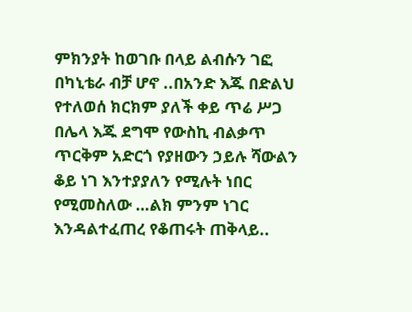ምክንያት ከወገቡ በላይ ልብሱን ገፎ በካኒቴራ ብቻ ሆኖ ..በአንድ እጁ በድልህ የተለወሰ ክርክም ያለች ቀይ ጥሬ ሥጋ በሌላ እጁ ደግሞ የውስኪ ብልቃጥ ጥርቅም አድርጎ የያዘውን ኃይሉ ሻውልን ቆይ ነገ እንተያያለን የሚሉት ነበር የሚመስለው …ልክ ምንም ነገር እንዳልተፈጠረ የቆጠሩት ጠቅላይ..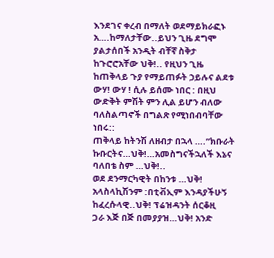እንደገና ቀረብ በማለት ወደማይክራፎኑ አ….ከማለታቸው..ይህን ጊዜ ደግሞ ያልታሰበች አንዲት ብቸኛ ስቅታ
ከጉሮሮአቸው ህቅ!.. የዚህን ጊዜ ከጠቅላይ ጉያ የማይጠፉት ኃይሉና ልደቱ ውሃ! ውሃ ! ሲሉ ይሰሙ ነበር : በዚህ ውድቅት ምሽት ምን ሊል ይሆን ብለው ባለስልጣኖች በግልጽ የሚነበብባቸው ነበሩ::
ጠቅላይ ከትንሽ ለዘብታ በኋላ ….”ክቡራት ኩቡርትና…ህቅ!…አመስግናችኋለች እኔና ባለበቴ ስም …ህቅ!..
ወደ ደንማርካዊት በከንቱ …ህቅ! አላስላኪሽንም :በቲቭኢም እንዳያችሁኝ ከፈረሱላዊ..ህቅ! ፕሬዝዳንት ሰርቆዚ
ጋራ እጅ በጅ በመያያዝ…ህቅ! አንድ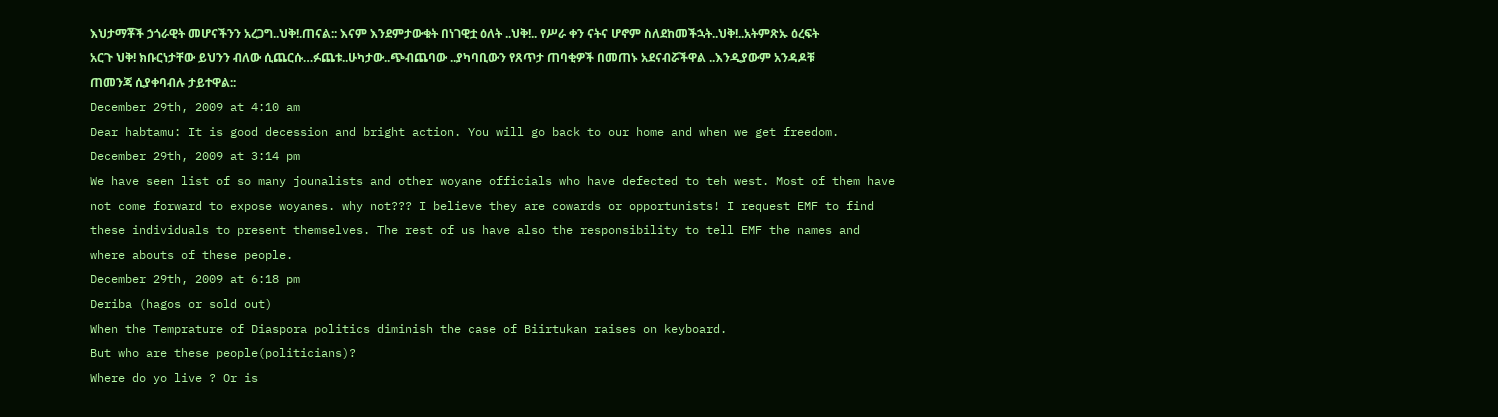እህታማቾች ኃጎራዊት መሆናችንን አረጋግ..ህቅ!.ጠናል:: እናም እንደምታውቁት በነገዊቷ ዕለት ..ህቅ!.. የሥራ ቀን ናትና ሆኖም ስለደከመችኋት..ህቅ!..አትምጽኡ ዕረፍት አርጉ ህቅ! ክቡርነታቸው ይህንን ብለው ሲጨርሱ…ፉጨቱ..ሁካታው..ጭብጨባው ..ያካባቢውን የጸጥታ ጠባቂዎች በመጠኑ አደናብሯችዋል ..እንዲያውም አንዳዶቹ ጠመንጃ ሲያቀባብሉ ታይተዋል::
December 29th, 2009 at 4:10 am
Dear habtamu: It is good decession and bright action. You will go back to our home and when we get freedom.
December 29th, 2009 at 3:14 pm
We have seen list of so many jounalists and other woyane officials who have defected to teh west. Most of them have not come forward to expose woyanes. why not??? I believe they are cowards or opportunists! I request EMF to find these individuals to present themselves. The rest of us have also the responsibility to tell EMF the names and where abouts of these people.
December 29th, 2009 at 6:18 pm
Deriba (hagos or sold out)
When the Temprature of Diaspora politics diminish the case of Biirtukan raises on keyboard.
But who are these people(politicians)?
Where do yo live ? Or is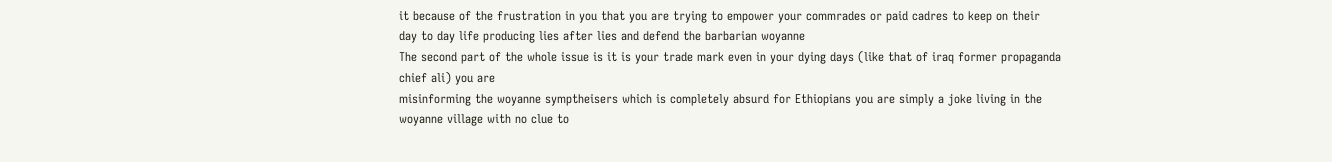it because of the frustration in you that you are trying to empower your commrades or paid cadres to keep on their
day to day life producing lies after lies and defend the barbarian woyanne
The second part of the whole issue is it is your trade mark even in your dying days (like that of iraq former propaganda chief ali) you are
misinforming the woyanne symptheisers which is completely absurd for Ethiopians you are simply a joke living in the woyanne village with no clue to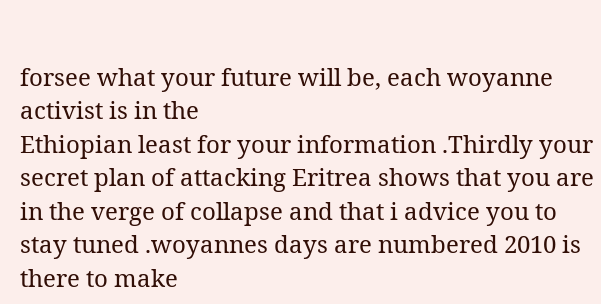forsee what your future will be, each woyanne activist is in the
Ethiopian least for your information .Thirdly your secret plan of attacking Eritrea shows that you are in the verge of collapse and that i advice you to stay tuned .woyannes days are numbered 2010 is there to make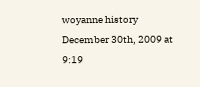woyanne history
December 30th, 2009 at 9:19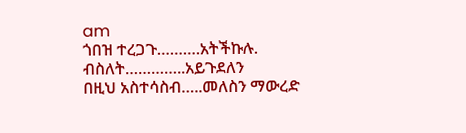am
ጎበዝ ተረጋጉ……….አትችኩሉ.
ብስለት…………..አይጉደለን
በዚህ አስተሳስብ…..መለስን ማውረድ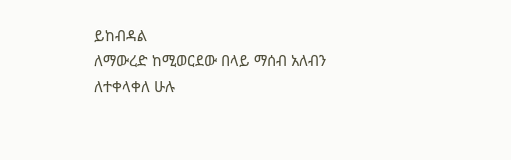ይከብዳል
ለማውረድ ከሚወርደው በላይ ማሰብ አለብን
ለተቀላቀለ ሁሉ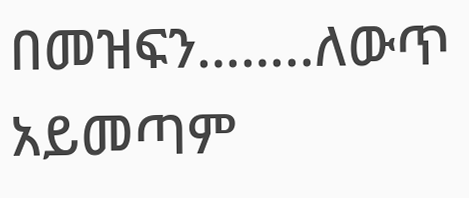በመዝፍን……..ለውጥ አይመጣም